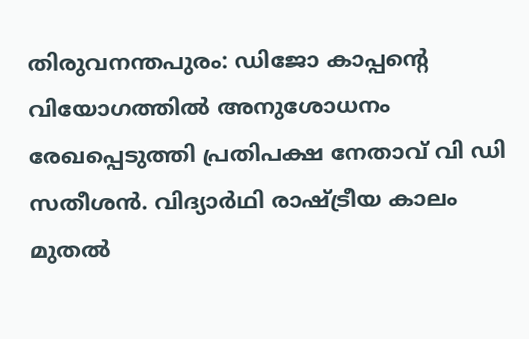തിരുവനന്തപുരം: ഡിജോ കാപ്പന്റെ വിയോഗത്തിൽ അനുശോധനം രേഖപ്പെടുത്തി പ്രതിപക്ഷ നേതാവ് വി ഡി സതീശൻ. വിദ്യാർഥി രാഷ്ട്രീയ കാലം മുതൽ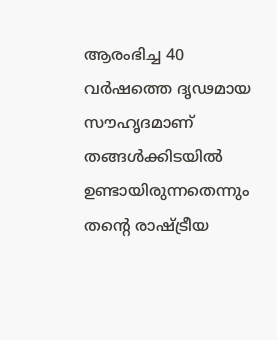ആരംഭിച്ച 40 വർഷത്തെ ദൃഢമായ സൗഹൃദമാണ് തങ്ങൾക്കിടയിൽ ഉണ്ടായിരുന്നതെന്നും തന്റെ രാഷ്ട്രീയ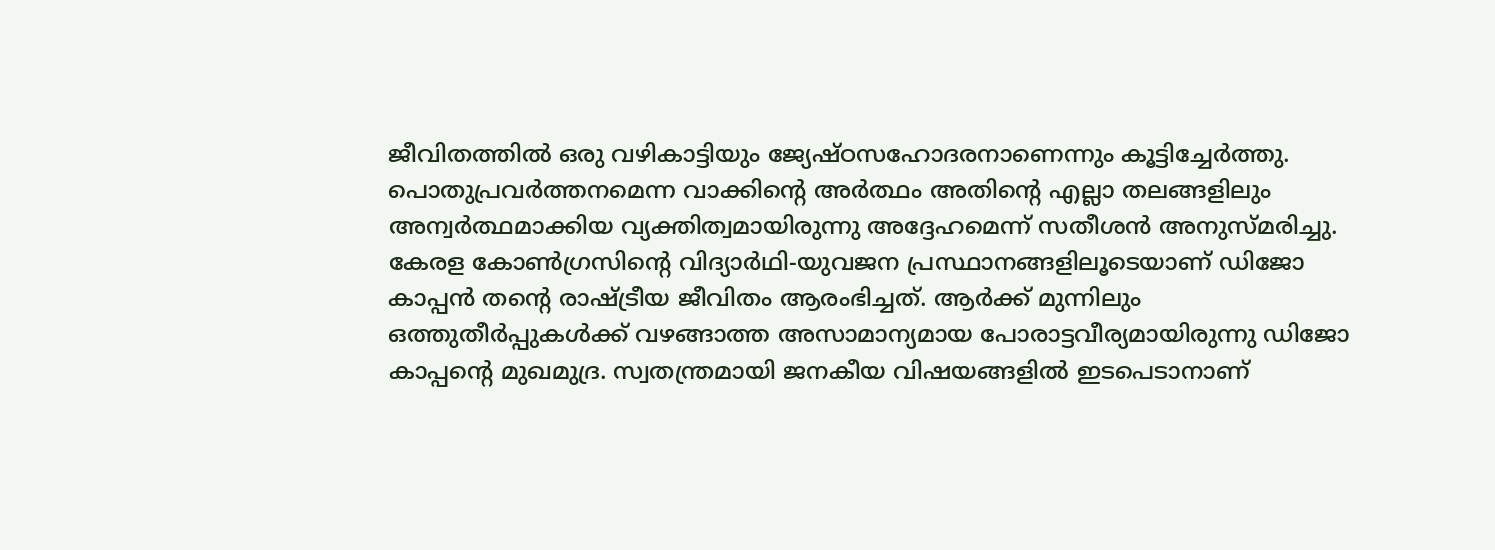ജീവിതത്തിൽ ഒരു വഴികാട്ടിയും ജ്യേഷ്ഠസഹോദരനാണെന്നും കൂട്ടിച്ചേർത്തു. പൊതുപ്രവർത്തനമെന്ന വാക്കിന്റെ അർത്ഥം അതിന്റെ എല്ലാ തലങ്ങളിലും അന്വർത്ഥമാക്കിയ വ്യക്തിത്വമായിരുന്നു അദ്ദേഹമെന്ന് സതീശൻ അനുസ്മരിച്ചു. കേരള കോൺഗ്രസിന്റെ വിദ്യാർഥി-യുവജന പ്രസ്ഥാനങ്ങളിലൂടെയാണ് ഡിജോ കാപ്പൻ തന്റെ രാഷ്ട്രീയ ജീവിതം ആരംഭിച്ചത്. ആർക്ക് മുന്നിലും ഒത്തുതീർപ്പുകൾക്ക് വഴങ്ങാത്ത അസാമാന്യമായ പോരാട്ടവീര്യമായിരുന്നു ഡിജോ കാപ്പന്റെ മുഖമുദ്ര. സ്വതന്ത്രമായി ജനകീയ വിഷയങ്ങളിൽ ഇടപെടാനാണ്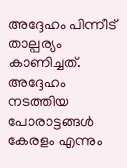അദ്ദേഹം പിന്നീട് താല്പര്യം കാണിച്ചത്. അദ്ദേഹം നടത്തിയ പോരാട്ടങ്ങൾ കേരളം എന്നും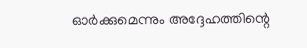ഓർക്കുമെന്നും അദ്ദേഹത്തിന്റെ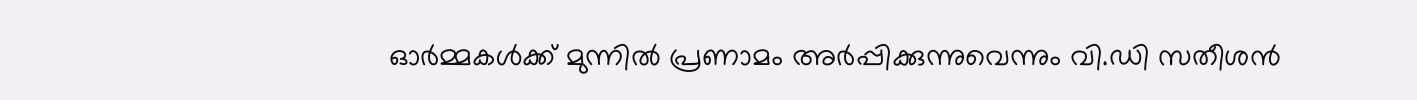ഓർമ്മകൾക്ക് മുന്നിൽ പ്രണാമം അർപ്പിക്കുന്നുവെന്നും വി.ഡി സതീശൻ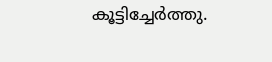കൂട്ടിച്ചേർത്തു.